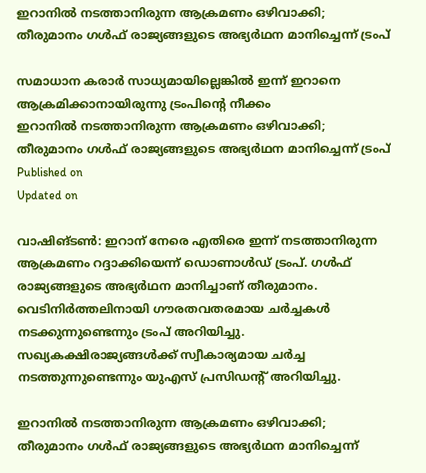ഇറാനിൽ നടത്താനിരുന്ന ആക്രമണം ഒഴിവാക്കി; തീരുമാനം ഗൾഫ് രാജ്യങ്ങളുടെ അഭ്യർഥന മാനിച്ചെന്ന് ട്രംപ്

സമാധാന കരാർ സാധ്യമായില്ലെങ്കിൽ ഇന്ന് ഇറാനെ ആക്രമിക്കാനായിരുന്നു ട്രംപിൻ്റെ നീക്കം
ഇറാനിൽ നടത്താനിരുന്ന ആക്രമണം ഒഴിവാക്കി; തീരുമാനം ഗൾഫ് രാജ്യങ്ങളുടെ അഭ്യർഥന മാനിച്ചെന്ന് ട്രംപ്
Published on
Updated on

വാഷിങ്ടൺ: ഇറാന് നേരെ എതിരെ ഇന്ന് നടത്താനിരുന്ന ആക്രമണം റദ്ദാക്കിയെന്ന് ഡൊണാൾഡ് ട്രംപ്. ഗൾഫ് രാജ്യങ്ങളുടെ അഭ്യർഥന മാനിച്ചാണ് തീരുമാനം. വെടിനിർത്തലിനായി ഗൗരതവതരമായ ചർച്ചകൾ നടക്കുന്നുണ്ടെന്നും ട്രംപ് അറിയിച്ചു. സഖ്യകക്ഷിരാജ്യങ്ങൾക്ക് സ്വീകാര്യമായ ചർച്ച നടത്തുന്നുണ്ടെന്നും യുഎസ് പ്രസിഡന്റ് അറിയിച്ചു.

ഇറാനിൽ നടത്താനിരുന്ന ആക്രമണം ഒഴിവാക്കി; തീരുമാനം ഗൾഫ് രാജ്യങ്ങളുടെ അഭ്യർഥന മാനിച്ചെന്ന്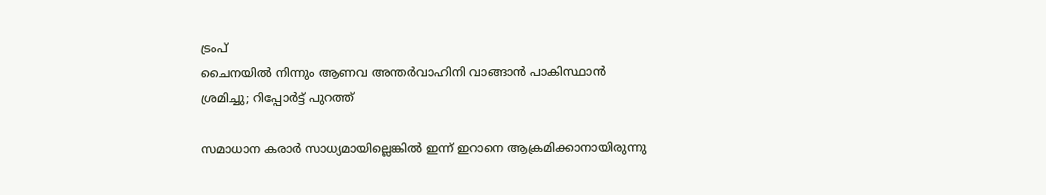ട്രംപ്
ചൈനയില്‍ നിന്നും ആണവ അന്തര്‍വാഹിനി വാങ്ങാന്‍ പാകിസ്ഥാന്‍ ശ്രമിച്ചു; റിപ്പോര്‍ട്ട് പുറത്ത്

സമാധാന കരാർ സാധ്യമായില്ലെങ്കിൽ ഇന്ന് ഇറാനെ ആക്രമിക്കാനായിരുന്നു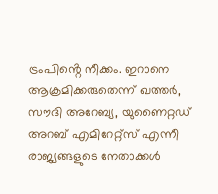ട്രംപിൻ്റെ നീക്കം. ഇറാനെ ആക്രമിക്കരുതെന്ന് ഖത്തർ, സൗദി അറേബ്യ, യുണൈറ്റഡ് അറബ് എമിറേറ്റ്സ് എന്നീ രാജ്യങ്ങളുടെ നേതാക്കൾ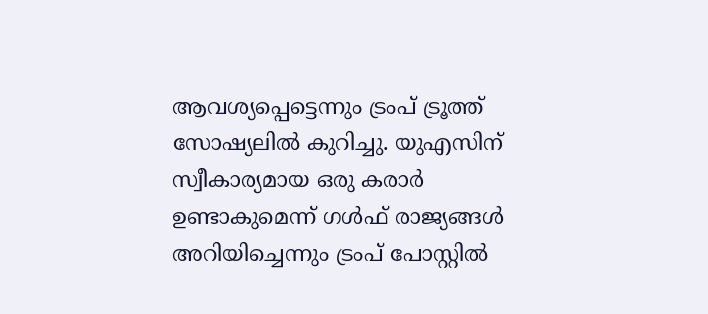ആവശ്യപ്പെട്ടെന്നും ട്രംപ് ട്രൂത്ത് സോഷ്യലിൽ കുറിച്ചു. യുഎസിന് സ്വീകാര്യമായ ഒരു കരാർ ഉണ്ടാകുമെന്ന് ഗൾഫ് രാജ്യങ്ങൾ അറിയിച്ചെന്നും ട്രംപ് പോസ്റ്റിൽ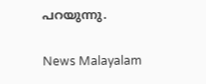പറയുന്നു.

News Malayalam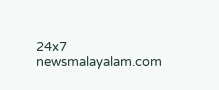24x7
newsmalayalam.com